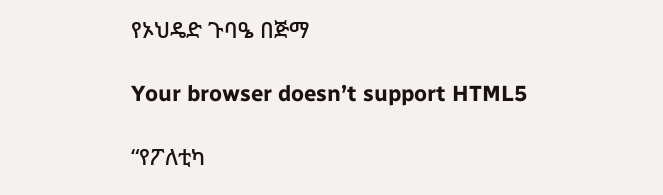የኦህዴድ ጉባዔ በጅማ

Your browser doesn’t support HTML5

“የፖለቲካ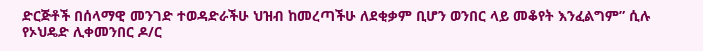ድርጅቶች በሰላማዊ መንገድ ተወዳድራችሁ ህዝብ ከመረጣችሁ ለደቂቃም ቢሆን ወንበር ላይ መቆየት እንፈልግም” ሲሉ የኦህዴድ ሊቀመንበር ዶ/ር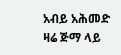አብይ አሕመድ ዛሬ ጅማ ላይ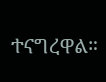ተናግረዋል።